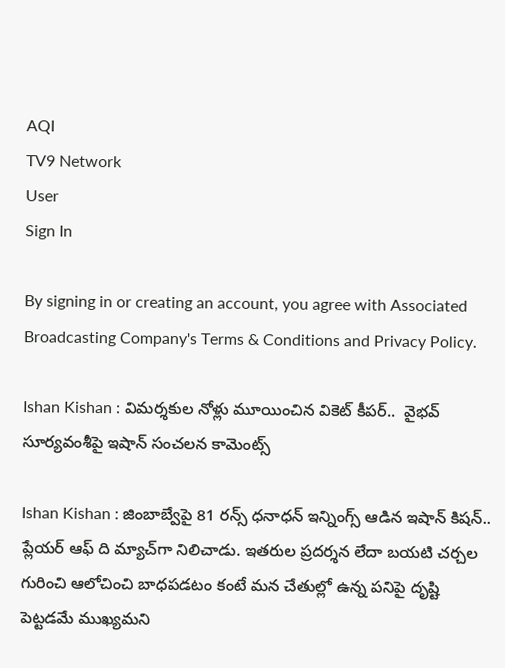AQI
TV9 Network
User
Sign In

By signing in or creating an account, you agree with Associated Broadcasting Company's Terms & Conditions and Privacy Policy.

Ishan Kishan : విమర్శకుల నోళ్లు మూయించిన వికెట్ కీపర్..  వైభవ్ సూర్యవంశీపై ఇషాన్ సంచలన కామెంట్స్

Ishan Kishan : జింబాబ్వేపై 81 రన్స్ ధనాధన్ ఇన్నింగ్స్ ఆడిన ఇషాన్ కిషన్.. ప్లేయర్ ఆఫ్ ది మ్యాచ్‌గా నిలిచాడు. ఇతరుల ప్రదర్శన లేదా బయటి చర్చల గురించి ఆలోచించి బాధపడటం కంటే మన చేతుల్లో ఉన్న పనిపై దృష్టి పెట్టడమే ముఖ్యమని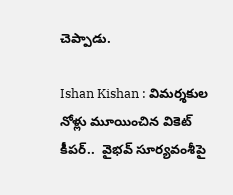చెప్పాడు.

Ishan Kishan : విమర్శకుల నోళ్లు మూయించిన వికెట్ కీపర్..  వైభవ్ సూర్యవంశీపై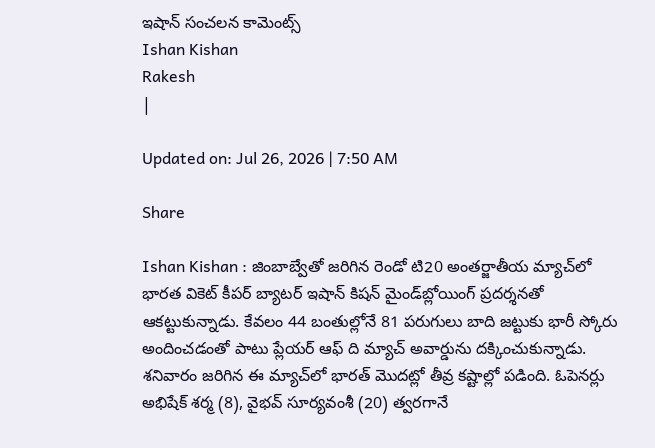ఇషాన్ సంచలన కామెంట్స్
Ishan Kishan
Rakesh
|

Updated on: Jul 26, 2026 | 7:50 AM

Share

Ishan Kishan : జింబాబ్వేతో జరిగిన రెండో టి20 అంతర్జాతీయ మ్యాచ్‌లో భారత వికెట్ కీపర్ బ్యాటర్ ఇషాన్ కిషన్ మైండ్‌బ్లోయింగ్ ప్రదర్శనతో ఆకట్టుకున్నాడు. కేవలం 44 బంతుల్లోనే 81 పరుగులు బాది జట్టుకు భారీ స్కోరు అందించడంతో పాటు ప్లేయర్ ఆఫ్ ది మ్యాచ్ అవార్డును దక్కించుకున్నాడు. శనివారం జరిగిన ఈ మ్యాచ్‌లో భారత్ మొదట్లో తీవ్ర కష్టాల్లో పడింది. ఓపెనర్లు అభిషేక్ శర్మ (8), వైభవ్ సూర్యవంశీ (20) త్వరగానే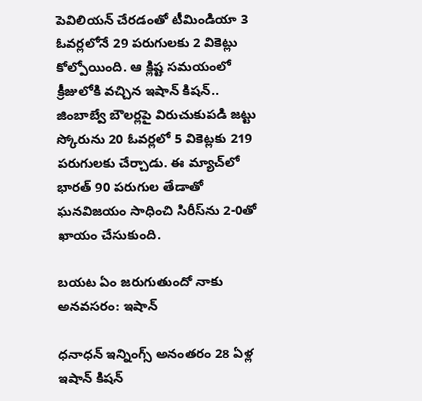పెవిలియన్ చేరడంతో టీమిండియా 3 ఓవర్లలోనే 29 పరుగులకు 2 వికెట్లు కోల్పోయింది. ఆ క్లిష్ట సమయంలో క్రీజులోకి వచ్చిన ఇషాన్ కిషన్.. జింబాబ్వే బౌలర్లపై విరుచుకుపడి జట్టు స్కోరును 20 ఓవర్లలో 5 వికెట్లకు 219 పరుగులకు చేర్చాడు. ఈ మ్యాచ్‌లో భారత్ 90 పరుగుల తేడాతో ఘనవిజయం సాధించి సిరీస్‌ను 2-0తో ఖాయం చేసుకుంది.

బయట ఏం జరుగుతుందో నాకు అనవసరం: ఇషాన్

ధనాధన్ ఇన్నింగ్స్ అనంతరం 28 ఏళ్ల ఇషాన్ కిషన్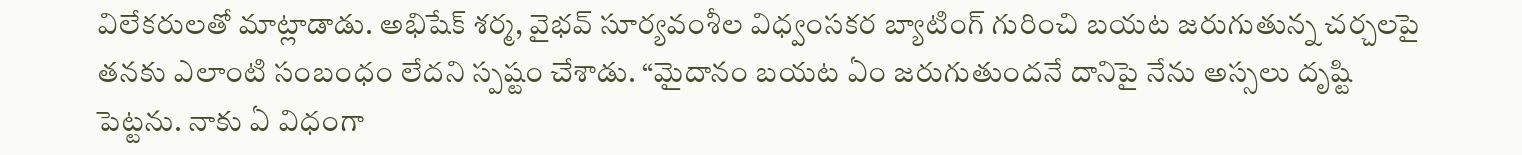విలేకరులతో మాట్లాడాడు. అభిషేక్ శర్మ, వైభవ్ సూర్యవంశీల విధ్వంసకర బ్యాటింగ్ గురించి బయట జరుగుతున్న చర్చలపై తనకు ఎలాంటి సంబంధం లేదని స్పష్టం చేశాడు. “మైదానం బయట ఏం జరుగుతుందనే దానిపై నేను అస్సలు దృష్టి పెట్టను. నాకు ఏ విధంగా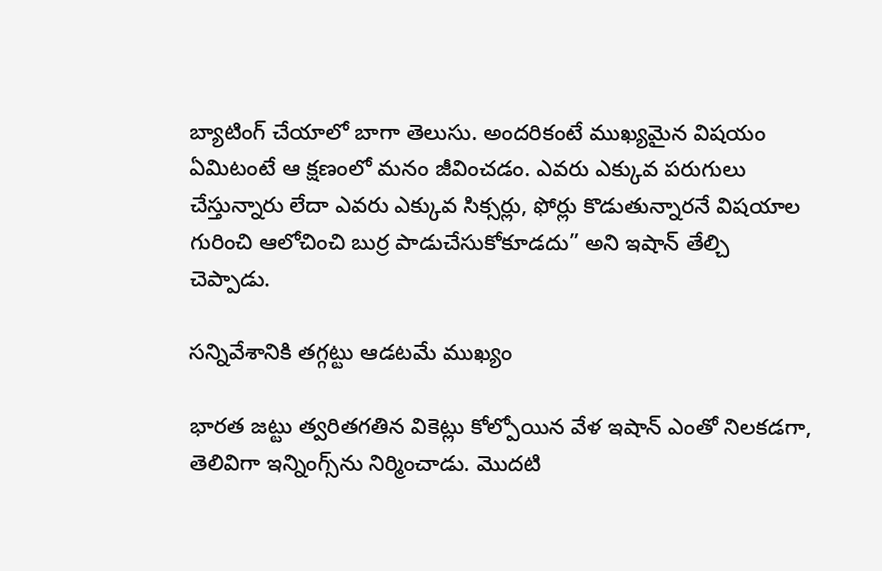బ్యాటింగ్ చేయాలో బాగా తెలుసు. అందరికంటే ముఖ్యమైన విషయం ఏమిటంటే ఆ క్షణంలో మనం జీవించడం. ఎవరు ఎక్కువ పరుగులు చేస్తున్నారు లేదా ఎవరు ఎక్కువ సిక్సర్లు, ఫోర్లు కొడుతున్నారనే విషయాల గురించి ఆలోచించి బుర్ర పాడుచేసుకోకూడదు” అని ఇషాన్ తేల్చి చెప్పాడు.

సన్నివేశానికి తగ్గట్టు ఆడటమే ముఖ్యం

భారత జట్టు త్వరితగతిన వికెట్లు కోల్పోయిన వేళ ఇషాన్ ఎంతో నిలకడగా, తెలివిగా ఇన్నింగ్స్‌ను నిర్మించాడు. మొదటి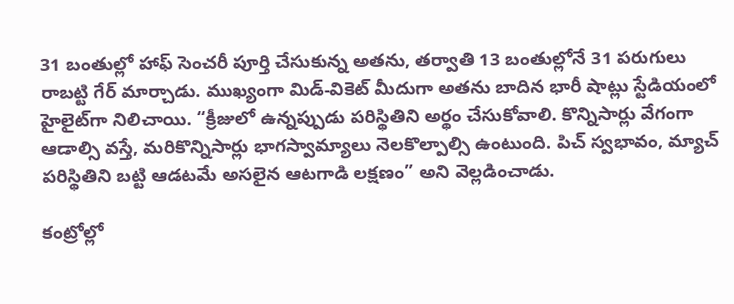31 బంతుల్లో హాఫ్ సెంచరీ పూర్తి చేసుకున్న అతను, తర్వాతి 13 బంతుల్లోనే 31 పరుగులు రాబట్టి గేర్ మార్చాడు. ముఖ్యంగా మిడ్-వికెట్ మీదుగా అతను బాదిన భారీ షాట్లు స్టేడియంలో హైలైట్‌గా నిలిచాయి. “క్రీజులో ఉన్నప్పుడు పరిస్థితిని అర్థం చేసుకోవాలి. కొన్నిసార్లు వేగంగా ఆడాల్సి వస్తే, మరికొన్నిసార్లు భాగస్వామ్యాలు నెలకొల్పాల్సి ఉంటుంది. పిచ్ స్వభావం, మ్యాచ్ పరిస్థితిని బట్టి ఆడటమే అసలైన ఆటగాడి లక్షణం” అని వెల్లడించాడు.

కంట్రోల్లో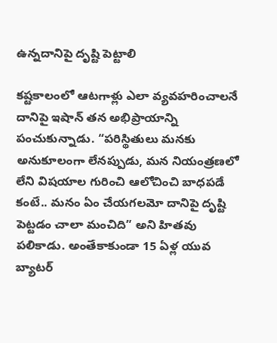ఉన్నదానిపై దృష్టి పెట్టాలి

కష్టకాలంలో ఆటగాళ్లు ఎలా వ్యవహరించాలనే దానిపై ఇషాన్ తన అభిప్రాయాన్ని పంచుకున్నాడు. “పరిస్థితులు మనకు అనుకూలంగా లేనప్పుడు, మన నియంత్రణలో లేని విషయాల గురించి ఆలోచించి బాధపడే కంటే.. మనం ఏం చేయగలమో దానిపై దృష్టి పెట్టడం చాలా మంచిది” అని హితవు పలికాడు. అంతేకాకుండా 15 ఏళ్ల యువ బ్యాటర్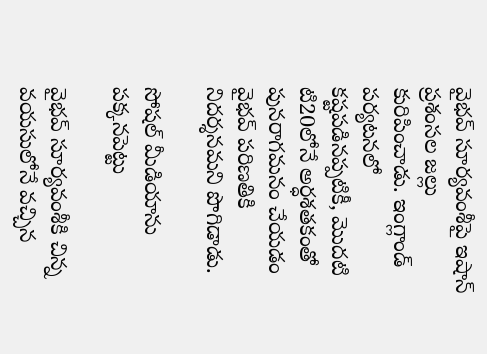వైభవ్ సూర్యవంశీపై ఇషాన్ ప్రశంసల జల్లు కురిపించాడు. ఇంగ్లాండ్ పర్యటనలో కష్టపడినప్పటికీ, మొదటి టి20లోనే అర్ధశతకంతో పునరాగమనం చేయడం వైభవ్ పరిణతికి నిదర్శనమని పొగిడాడు.

సోషల్ మీడియాను పక్కనపెట్టు

వైభవ్ సూర్యవంశీకి చిన్న వయసులోనే వచ్చిన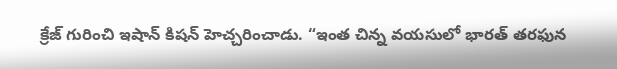క్రేజ్ గురించి ఇషాన్ కిషన్ హెచ్చరించాడు. “ఇంత చిన్న వయసులో భారత్ తరఫున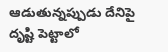ఆడుతున్నప్పుడు దేనిపై దృష్టి పెట్టాలో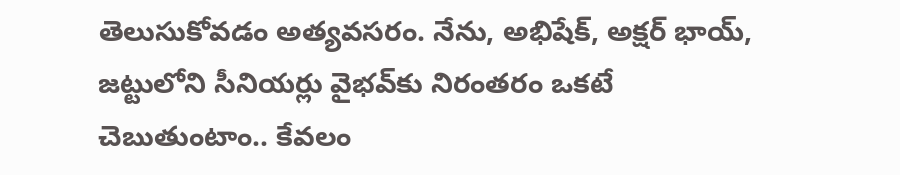తెలుసుకోవడం అత్యవసరం. నేను, అభిషేక్, అక్షర్ భాయ్, జట్టులోని సీనియర్లు వైభవ్‌కు నిరంతరం ఒకటే చెబుతుంటాం.. కేవలం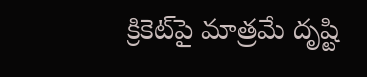క్రికెట్‌పై మాత్రమే దృష్టి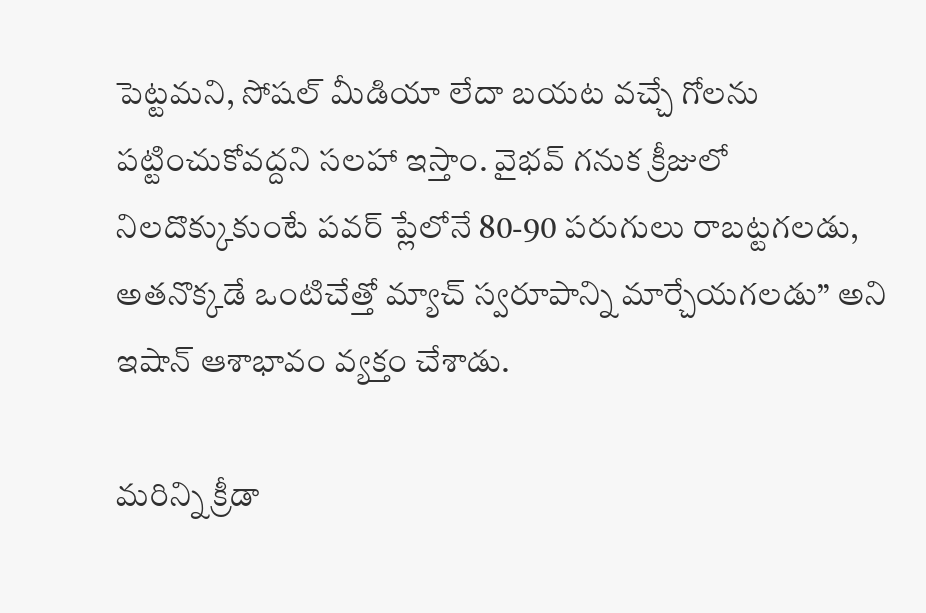పెట్టమని, సోషల్ మీడియా లేదా బయట వచ్చే గోలను పట్టించుకోవద్దని సలహా ఇస్తాం. వైభవ్ గనుక క్రీజులో నిలదొక్కుకుంటే పవర్ ప్లేలోనే 80-90 పరుగులు రాబట్టగలడు, అతనొక్కడే ఒంటిచేత్తో మ్యాచ్ స్వరూపాన్ని మార్చేయగలడు” అని ఇషాన్ ఆశాభావం వ్యక్తం చేశాడు.

మరిన్ని క్రీడా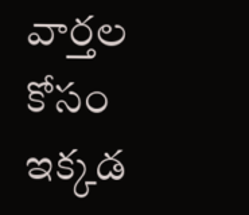వార్తల కోసం ఇక్కడ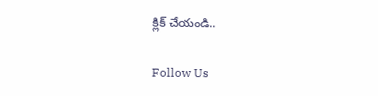క్లిక్ చేయండి..

Follow Us